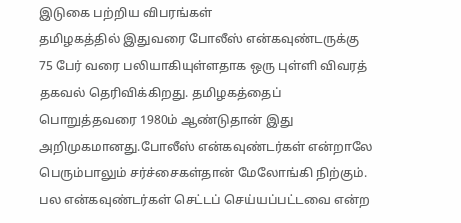இடுகை பற்றிய விபரங்கள்
தமிழகத்தில் இதுவரை போலீஸ் என்கவுண்டருக்கு 75 பேர் வரை பலியாகியுள்ளதாக ஒரு புள்ளி விவரத் தகவல் தெரிவிக்கிறது. தமிழகத்தைப் பொறுத்தவரை 1980ம் ஆண்டுதான் இது அறிமுகமானது.போலீஸ் என்கவுண்டர்கள் என்றாலே பெரும்பாலும் சர்ச்சைகள்தான் மேலோங்கி நிற்கும். பல என்கவுண்டர்கள் செட்டப் செய்யப்பட்டவை என்ற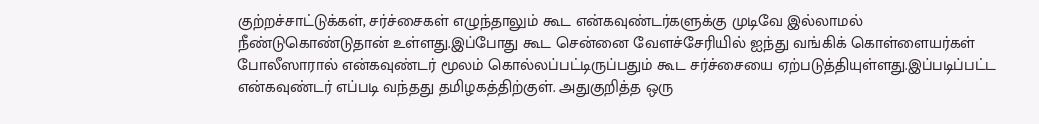குற்றச்சாட்டுக்கள், சர்ச்சைகள் எழுந்தாலும் கூட என்கவுண்டர்களுக்கு முடிவே இல்லாமல் நீண்டுகொண்டுதான் உள்ளது.இப்போது கூட சென்னை வேளச்சேரியில் ஐந்து வங்கிக் கொள்ளையர்கள் போலீஸாரால் என்கவுண்டர் மூலம் கொல்லப்பட்டிருப்பதும் கூட சர்ச்சையை ஏற்படுத்தியுள்ளது.இப்படிப்பட்ட என்கவுண்டர் எப்படி வந்தது தமிழகத்திற்குள். அதுகுறித்த ஒரு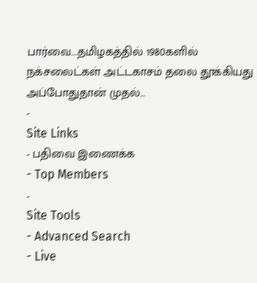பார்வை...தமிழகத்தில் 1980களில் நக்சலைட்கள் அட்டகாசம் தலை தூக்கியது அப்போதுதான் முதல்...
-
Site Links
- பதிவை இணைக்க
- Top Members
-
Site Tools
- Advanced Search
- Live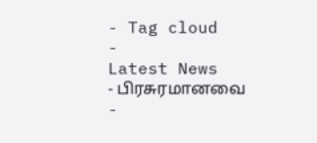- Tag cloud
-
Latest News
- பிரசுரமானவை
-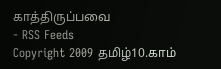காத்திருப்பவை
- RSS Feeds
Copyright 2009 தமிழ்10.காம்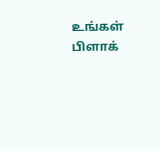உங்கள் பிளாக்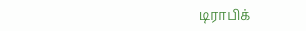டிராபிக்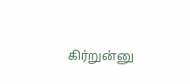கிர்றுன்னு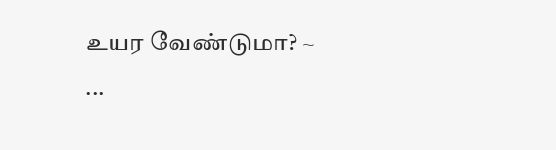உயர வேண்டுமா? ~ ...